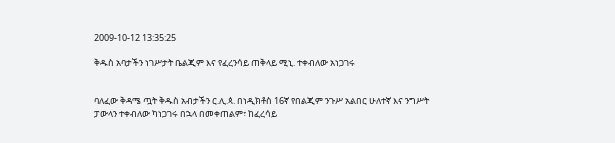2009-10-12 13:35:25

ቅዱስ አባታችን ነገሥታት ቤልጂም እና የፈረንሳይ ጠቅላይ ሚኒ. ተቀብለው አነጋገሩ


ባለፈው ቅዳሜ ጧት ቅዱስ አብታችን ር.ሊ.ጳ. በነዲክቶስ 16ኛ የበልጂም ንጉሥ አልበር ሁለተኛ እና ንግሥት ፓውላን ተቀብለው ካነጋገሩ በኋላ በመቀጠልም፣ ከፈረሳይ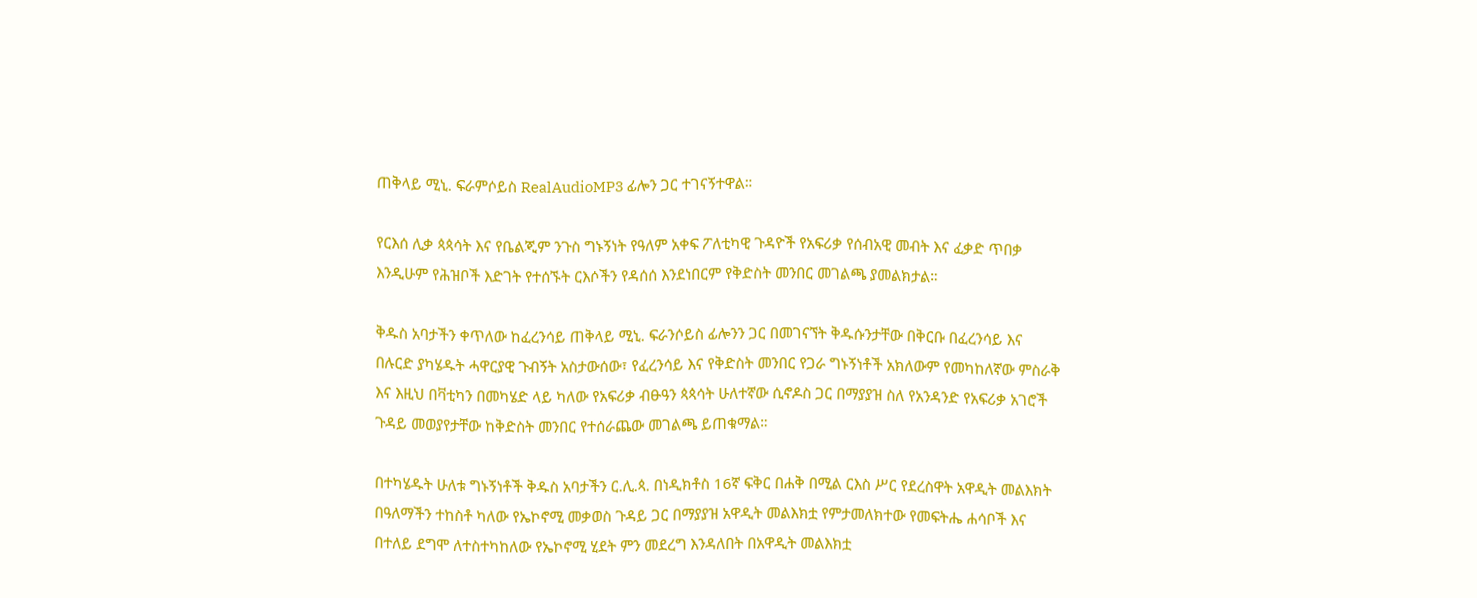ጠቅላይ ሚኒ. ፍራምሶይስ RealAudioMP3 ፊሎን ጋር ተገናኝተዋል።

የርእሰ ሊቃ ጳጳሳት እና የቤልጂም ንጉስ ግኑኝነት የዓለም አቀፍ ፖለቲካዊ ጉዳዮች የአፍሪቃ የሰብአዊ መብት እና ፈቃድ ጥበቃ እንዲሁም የሕዝቦች እድገት የተሰኙት ርእሶችን የዳሰሰ እንደነበርም የቅድስት መንበር መገልጫ ያመልክታል።

ቅዱስ አባታችን ቀጥለው ከፈረንሳይ ጠቅላይ ሚኒ. ፍራንሶይስ ፊሎንን ጋር በመገናኘት ቅዱሱንታቸው በቅርቡ በፈረንሳይ እና በሉርድ ያካሄዱት ሓዋርያዊ ጉብኝት አስታውሰው፣ የፈረንሳይ እና የቅድስት መንበር የጋራ ግኑኝነቶች አክለውም የመካከለኛው ምስራቅ እና እዚህ በቫቲካን በመካሄድ ላይ ካለው የአፍሪቃ ብፁዓን ጳጳሳት ሁለተኛው ሲኖዶስ ጋር በማያያዝ ስለ የአንዳንድ የአፍሪቃ አገሮች ጉዳይ መወያየታቸው ከቅድስት መንበር የተሰራጨው መገልጫ ይጠቁማል።

በተካሄዱት ሁለቱ ግኑኝነቶች ቅዱስ አባታችን ር.ሊ.ጳ. በነዲክቶስ 16ኛ ፍቅር በሐቅ በሚል ርእስ ሥር የደረስዋት አዋዲት መልእክት በዓለማችን ተከስቶ ካለው የኤኮኖሚ መቃወስ ጉዳይ ጋር በማያያዝ አዋዲት መልእክቷ የምታመለክተው የመፍትሔ ሐሳቦች እና በተለይ ደግሞ ለተስተካከለው የኤኮኖሚ ሂደት ምን መደረግ እንዳለበት በአዋዲት መልእክቷ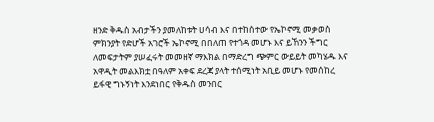ዘንድ ቅዱስ አብታችን ያመለከቱት ሀሳብ እና በተከሰተው የኤኮኖሚ መቃወስ ምክንያት የድሆች አገሮች ኤኮኖሚ በበለጠ የተጎዳ መሆኑ እና ይኸንን ችግር ለመፍታትም ያሠፈሩት መመዘኛ ማእክል በማድረግ ጭምር ውይይት መካሄዱ እና አዋዲት መልእክቷ በዓለም አቀፍ ደረጃ ያላት ተሰሚነት አቢይ መሆኑ የመሰከረ ይፋዊ ግኑኝነት እንደነበር የቅዱስ መንበር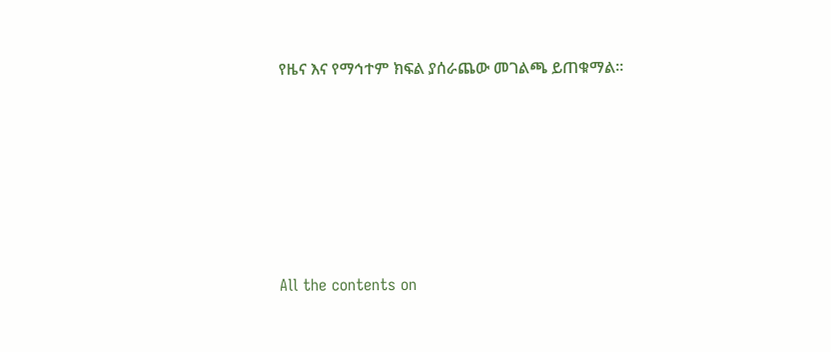የዜና እና የማኅተም ክፍል ያሰራጨው መገልጫ ይጠቁማል።








All the contents on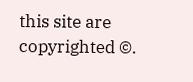this site are copyrighted ©.